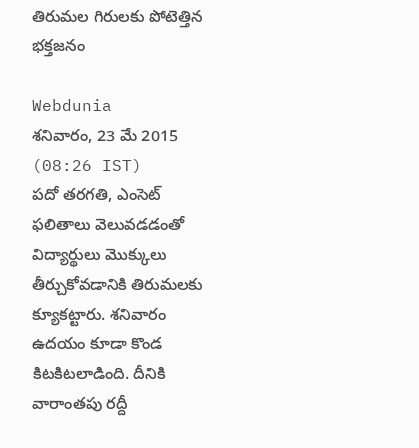తిరుమల గిరులకు పోటెత్తిన భక్తజనం

Webdunia
శనివారం, 23 మే 2015 (08:26 IST)
పదో తరగతి, ఎంసెట్‌ ఫలితాలు వెలువడడంతో విద్యార్థులు మొక్కులు తీర్చుకోవడానికి తిరుమలకు క్యూకట్టారు. శనివారం ఉదయం కూడా కొండ కిటకిటలాడింది. దీనికి వారాంతపు రద్దీ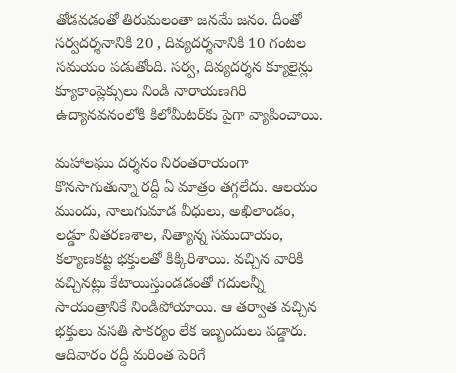తోడవడంతో తిరుమలంతా జనమే జనం. దీంతో సర్వదర్శనానికి 20 , దివ్యదర్శనానికి 10 గంటల సమయం పడుతోంది. సర్వ, దివ్యదర్శన క్యూలైన్లు క్యూకాంప్లెక్సులు నిండి నారాయణగిరి ఉద్యానవనంలోకి కిలోమీటర్‌కు పైగా వ్యాపించాయి.

మహాలఘు దర్శనం నిరంతరాయంగా కొనసాగుతున్నా రద్దీ ఏ మాత్రం తగ్గలేదు. ఆలయం ముందు, నాలుగుమాడ వీధులు, అఖిలాండం, లడ్డూ వితరణశాల, నిత్యాన్న సముదాయం, కల్యాణకట్ట భక్తులతో కిక్కిరిశాయి. వచ్చిన వారికి వచ్చినట్లు కేటాయిస్తుండడంతో గదులన్నీ సాయంత్రానికే నిండిపోయాయి. ఆ తర్వాత వచ్చిన భక్తులు వసతి సౌకర్యం లేక ఇబ్బందులు పడ్డారు. ఆదివారం రద్దీ మరింత పెరిగే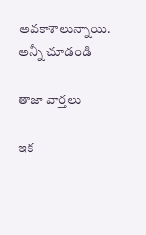అవకాశాలున్నాయి.
అన్నీ చూడండి

తాజా వార్తలు

ఇక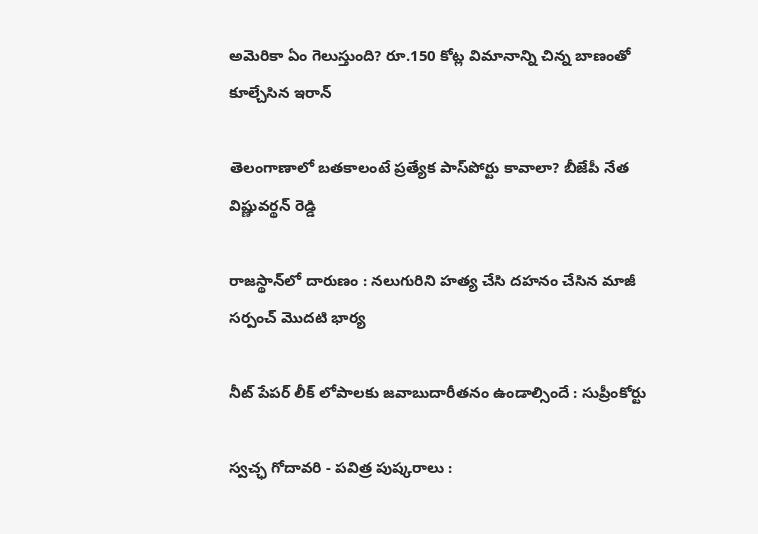అమెరికా ఏం గెలుస్తుంది? రూ.150 కోట్ల విమానాన్ని చిన్న బాణంతో కూల్చేసిన ఇరాన్

తెలంగాణాలో బతకాలంటే ప్రత్యేక పాస్‌పోర్టు కావాలా? బీజేపీ నేత విష్ణువర్థన్ రెడ్డి

రాజస్థాన్‌లో దారుణం : నలుగురిని హత్య చేసి దహనం చేసిన మాజీ సర్పంచ్ మొదటి భార్య

నీట్ పేపర్ లీక్ లోపాలకు జవాబుదారీతనం ఉండాల్సిందే : సుప్రీంకోర్టు

స్వచ్ఛ గోదావరి - పవిత్ర పుష్కరాలు :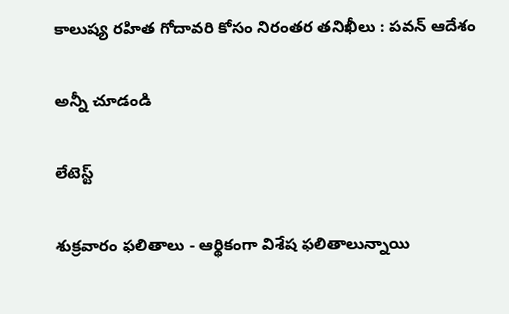కాలుష్య రహిత గోదావరి కోసం నిరంతర తనిఖీలు : పవన్ ఆదేశం

అన్నీ చూడండి

లేటెస్ట్

శుక్రవారం ఫలితాలు - ఆర్థికంగా విశేష ఫలితాలున్నాయి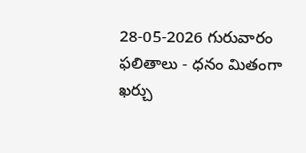28-05-2026 గురువారం ఫలితాలు - ధనం మితంగా ఖర్చు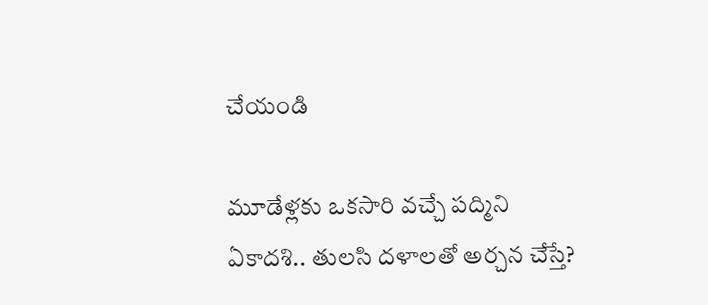చేయండి

మూడేళ్లకు ఒకసారి వచ్చే పద్మిని ఏకాదశి.. తులసి దళాలతో అర్చన చేస్తే?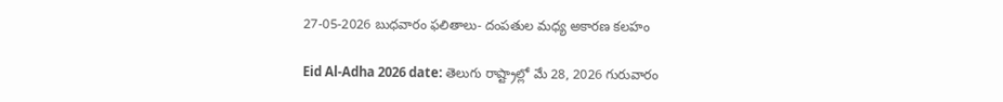27-05-2026 బుధవారం ఫలితాలు- దంపతుల మధ్య అకారణ కలహం

Eid Al-Adha 2026 date: తెలుగు రాష్ట్రాల్లో మే 28, 2026 గురువారం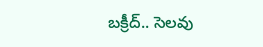బక్రీద్.. సెలవు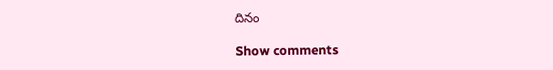దినం

Show comments